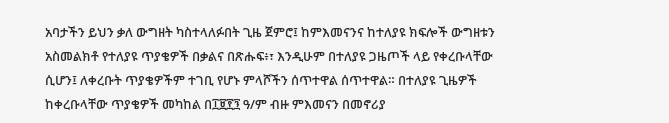አባታችን ይህን ቃለ ውግዘት ካስተላለፉበት ጊዜ ጀምሮ፤ ከምእመናንና ከተለያዩ ክፍሎች ውግዘቱን አስመልክቶ የተለያዩ ጥያቄዎች በቃልና በጽሑፍ፥፣ እንዲሁም በተለያዩ ጋዜጦች ላይ የቀረቡላቸው ሲሆን፤ ለቀረቡት ጥያቄዎችም ተገቢ የሆኑ ምላሾችን ሰጥተዋል ሰጥተዋል። በተለያዩ ጊዜዎች ከቀረቡላቸው ጥያቄዎች መካከል በ፲፱፻፺ ዓ/ም ብዙ ምእመናን በመኖሪያ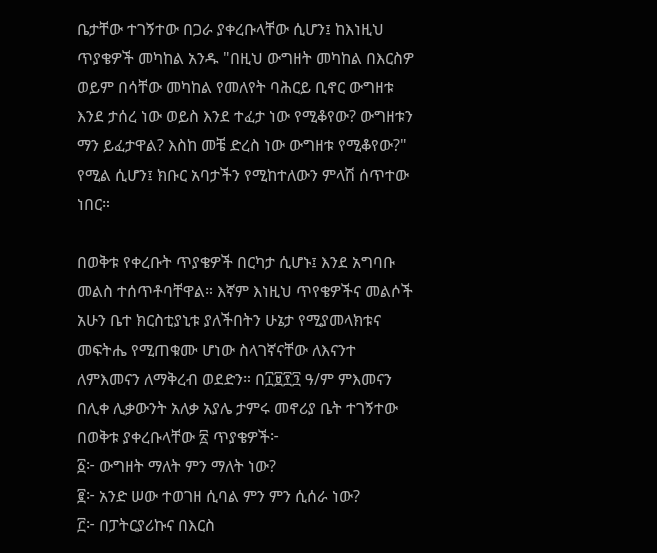ቤታቸው ተገኝተው በጋራ ያቀረቡላቸው ሲሆን፤ ከእነዚህ ጥያቄዎች መካከል አንዱ "በዚህ ውግዘት መካከል በእርስዎ ወይም በሳቸው መካከል የመለየት ባሕርይ ቢኖር ውግዘቱ እንደ ታሰረ ነው ወይስ እንደ ተፈታ ነው የሚቆየው? ውግዘቱን ማን ይፈታዋል? እስከ መቼ ድረስ ነው ውግዘቱ የሚቆየው?" የሚል ሲሆን፤ ክቡር አባታችን የሚከተለውን ምላሽ ሰጥተው ነበር።

በወቅቱ የቀረቡት ጥያቄዎች በርካታ ሲሆኑ፤ እንደ አግባቡ መልስ ተሰጥቶባቸዋል። እኛም እነዚህ ጥየቄዎችና መልሶች አሁን ቤተ ክርስቲያኒቱ ያለችበትን ሁኔታ የሚያመላክቱና መፍትሔ የሚጠቁሙ ሆነው ስላገኛናቸው ለእናንተ ለምእመናን ለማቅረብ ወደድን። በ፲፱፻፺ ዓ/ም ምእመናን በሊቀ ሊቃውንት አለቃ አያሌ ታምሩ መኖሪያ ቤት ተገኝተው በወቅቱ ያቀረቡላቸው ፳ ጥያቄዎች፦
፩፦ ውግዘት ማለት ምን ማለት ነው?
፪፦ አንድ ሠው ተወገዘ ሲባል ምን ምን ሲሰራ ነው?
፫፦ በፓትርያሪኩና በእርስ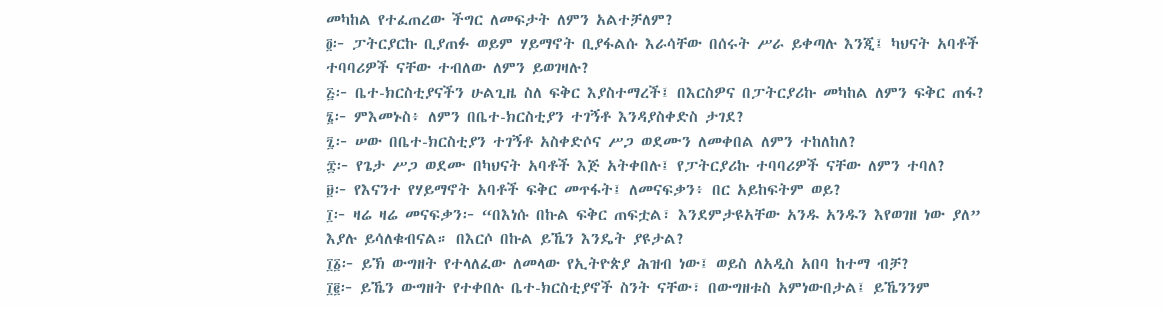መካከል የተፈጠረው ችግር ለመፍታት ለምን አልተቻለም?
፬፦ ፓትርያርኩ ቢያጠፉ ወይም ሃይማኖት ቢያፋልሱ እራሳቸው በሰሩት ሥራ ይቀጣሉ እንጂ፤ ካህናት አባቶች ተባባሪዎች ናቸው ተብለው ለምን ይወገዛሉ?
፭፦ ቤተ-ክርስቲያናችን ሁልጊዜ ስለ ፍቅር እያስተማረች፤ በእርስዎና በፓትርያሪኩ መካከል ለምን ፍቅር ጠፋ?
፮፦ ምእመኑስ፥ ለምን በቤተ-ክርስቲያን ተገኝቶ እንዳያስቀድስ ታገደ?
፯፦ ሠው በቤተ-ክርስቲያን ተገኝቶ አስቀድሶና ሥጋ ወደሙን ለመቀበል ለምን ተከለከለ?
፰፦ የጌታ ሥጋ ወደሙ በካህናት አባቶች እጅ አትቀበሉ፤ የፓትርያሪኩ ተባባሪዎች ናቸው ለምን ተባለ?
፱፦ የእናንተ የሃይማኖት አባቶች ፍቅር መጥፋት፤ ለመናፍቃን፥ በር አይከፍትም ወይ?
፲፦ ዛሬ ዛሬ መናፍቃን፦ “በእነሱ በኩል ፍቅር ጠፍቷል፣ እንደምታዩአቸው አንዱ አንዱን እየወገዘ ነው ያለ” እያሉ ይሳለቁብናል። በእርሶ በኩል ይኼን እንዴት ያዩታል?
፲፩፦ ይኽ ውግዘት የተላለፈው ለመላው የኢትዮጵያ ሕዝብ ነው፤ ወይስ ለአዲስ አበባ ከተማ ብቻ?
፲፪፦ ይኼን ውግዘት የተቀበሉ ቤተ-ክርስቲያኖች ስንት ናቸው፣ በውግዘቱስ አምነውበታል፤ ይኼንንም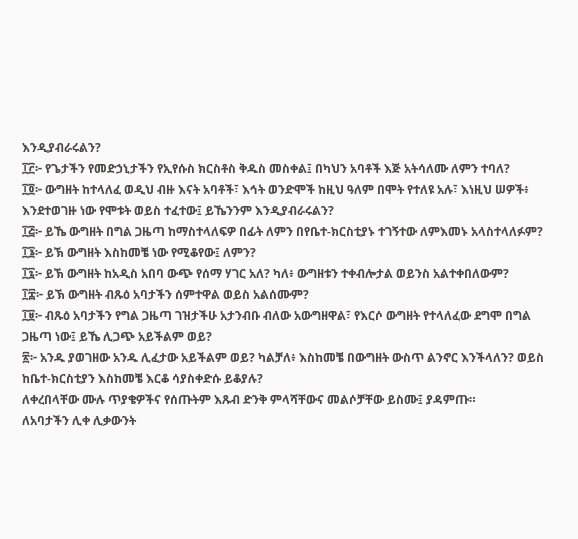እንዲያብራሩልን?
፲፫፦ የጌታችን የመድኃኒታችን የኢየሱስ ክርስቶስ ቅዱስ መስቀል፤ በካህን አባቶች እጅ አትሳለሙ ለምን ተባለ?
፲፬፦ ውግዘት ከተላለፈ ወዲህ ብዙ እናት አባቶች፣ እኅት ወንድሞች ከዚህ ዓለም በሞት የተለዩ አሉ፣ እነዚህ ሠዎች፥ እንደተወገዙ ነው የሞቱት ወይስ ተፈተው፤ ይኼንንም እንዲያብራሩልን?
፲፭፦ ይኼ ውግዘት በግል ጋዜጣ ከማስተላለፍዎ በፊት ለምን በየቤተ-ክርስቲያኑ ተገኝተው ለምእመኑ አላስተላለፉም?
፲፮፦ ይኽ ውግዘት እስከመቼ ነው የሚቆየው፤ ለምን?
፲፯፦ ይኽ ውግዘት ከአዲስ አበባ ውጭ የሰማ ሃገር አለ? ካለ፥ ውግዘቱን ተቀብሎታል ወይንስ አልተቀበለውም?
፲፰፦ ይኽ ውግዘት ብጹዕ አባታችን ሰምተዋል ወይስ አልሰሙም?
፲፱፦ ብጹዕ አባታችን የግል ጋዜጣ ገዝታችሁ አታንብቡ ብለው አውግዘዋል፣ የእርሶ ውግዘት የተላለፈው ደግሞ በግል ጋዜጣ ነው፤ ይኼ ሊጋጭ አይችልም ወይ?
፳፦ አንዱ ያወገዘው አንዱ ሊፈታው አይችልም ወይ? ካልቻለ፥ እስከመቼ በውግዘት ውስጥ ልንኖር እንችላለን? ወይስ ከቤተ-ክርስቲያን እስከመቼ እርቆ ሳያስቀድሱ ይቆያሉ?
ለቀረበላቸው ሙሉ ጥያቄዎችና የሰጡትም እጹብ ድንቅ ምላሻቸውና መልሶቻቸው ይስሙ፤ ያዳምጡ።
ለአባታችን ሊቀ ሊቃውንት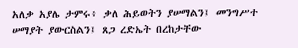አለቃ አያሌ ታምሩ፥ ቃለ ሕይወትን ያሠማልን፤ መንግሥተ ሠማያት ያውርስልን፤ ጸጋ ረድኤት በረከታቸው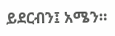ይደርብን፤ አሜን።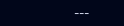---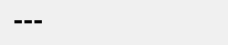---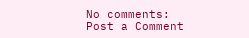No comments:
Post a Comment